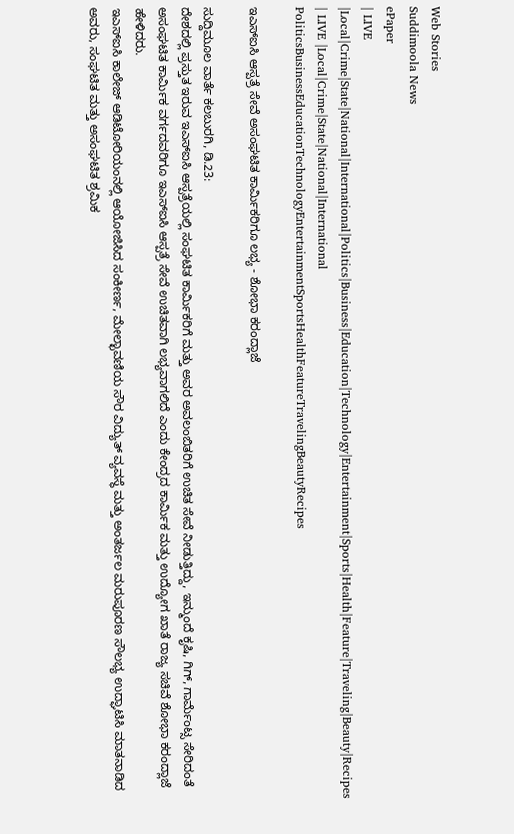Web Stories
Suddimoola News
ePaper
| LIVE |Local|Crime|State|National|International|Politics|Business|Education|Technology|Entertainment|Sports|Health|Feature|Traveling|Beauty|Recipes
| LIVE |Local|Crime|State|National|International
PoliticsBusinessEducationTechnologyEntertainmentSportsHealthFeatureTravelingBeautyRecipes

ಇಎಸ್ಐಸಿ ಆಸ್ಪತ್ರೆ ಸೇವೆ ಅಸಂಘಟಿತ ಕಾರ್ಮಿಕರಿಗೂ ಲಭ್ಯ - ಶೋಭಾ ಕರಂದ್ಲಾಜೆ

ಸುದ್ದಿಮೂಲ ವಾರ್ತೆ ಕಲಬುರಗಿ, ಡಿ.23:
ದೇಶದಲ್ಲಿ ಪ್ರಸ್ತುತ ಇರುವ ಇಎಸ್‌ಐಸಿ ಆಸ್ಪತ್ರೆಯಲ್ಲಿ ಸಂಘಟಿತ ಕಾರ್ಮಿಕರಿಗೆ ಮತ್ತು ಅವರ ಅವಲಂಬಿತರಿಗೆ ಉಚಿತ ಸೇವೆ ನೀಡುತ್ತಿದ್ದು, ಇನ್ಮುಂದೆ ಕೃಷಿ, ಗಿಗ್, ಗಾರ್ಮೆಂಟ್ಸ ಸೇರಿದಂತೆ ಅಸಂಘಟಿತ ಕಾರ್ಮಿಕ ವರ್ಗದವರಿಗೂ ಇಎಸ್‌ಐಸಿ ಆಸ್ಪತ್ರೆ ಸೇವೆ ಉಚಿತವಾಗಿ ಲಭ್ಯವಾಗಲಿದೆ ಎಂದು ಕೇಂದ್ರದ ಕಾರ್ಮಿಕ ಮತ್ತು ಉದ್ಯೋಗ ಖಾತೆ ರಾಜ್ಯ ಸಚಿವೆ ಶೋಭಾ ಕರಂದ್ಲಾಜೆ ಹೇಳಿದರು.
ಇಎಸ್‌ಐಸಿ ಕಾಲೇಜ್ ಆಡಿಟೋರಿಯಂನಲ್ಲಿ ಆಯೋಜಿಸಿದ ಸಂಕೀರ್ಣ, ಮೇಲ್ಛಾವಣಿಯ ಸೌರ ವಿದ್ಯುತ್ ವ್ಯವಸ್ಥೆ ಮತ್ತು ಅಂತರ್ಜಲ ಮರುಪೂರಣ ಸೌಲಭ್ಯ ಉದ್ಘಾಟಿಸಿ ಮಾತನಾಡಿದ ಅವರು, ಸಂಘಟಿತ ಮತ್ತು ಅಸಂಘಟಿತ ಶ್ರಮಿಕ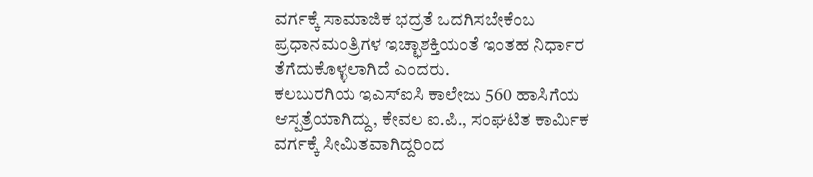ವರ್ಗಕ್ಕೆ ಸಾಮಾಜಿಕ ಭದ್ರತೆ ಒದಗಿಸಬೇಕೆಂಬ ಪ್ರಧಾನಮಂತ್ರಿಗಳ ಇಚ್ಛಾಶಕ್ತಿಯಂತೆ ಇಂತಹ ನಿರ್ಧಾರ ತೆಗೆದುಕೊಳ್ಳಲಾಗಿದೆ ಎಂದರು.
ಕಲಬುರಗಿಯ ಇಎಸ್‌ಐಸಿ ಕಾಲೇಜು 560 ಹಾಸಿಗೆಯ ಆಸ್ಪತ್ರೆಯಾಗಿದ್ದು, ಕೇವಲ ಐ.ಪಿ., ಸಂಘಟಿತ ಕಾರ್ಮಿಕ ವರ್ಗಕ್ಕೆ ಸೀಮಿತವಾಗಿದ್ದರಿಂದ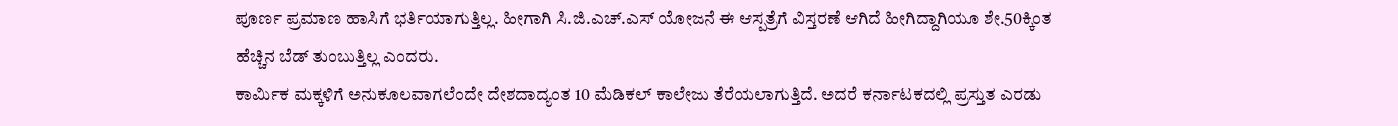ಪೂರ್ಣ ಪ್ರಮಾಣ ಹಾಸಿಗೆ ಭರ್ತಿಯಾಗುತ್ತಿಲ್ಲ. ಹೀಗಾಗಿ ಸಿ.ಜಿ.ಎಚ್.ಎಸ್ ಯೋಜನೆ ಈ ಆಸ್ಪತ್ರೆಗೆ ವಿಸ್ತರಣೆ ಆಗಿದೆ ಹೀಗಿದ್ದಾಗಿಯೂ ಶೇ.50ಕ್ಕಿಂತ ಹೆಚ್ಚಿನ ಬೆಡ್ ತುಂಬುತ್ತಿಲ್ಲ ಎಂದರು.
ಕಾರ್ಮಿಕ ಮಕ್ಕಳಿಗೆ ಅನುಕೂಲವಾಗಲೆಂದೇ ದೇಶದಾದ್ಯಂತ 10 ಮೆಡಿಕಲ್ ಕಾಲೇಜು ತೆರೆಯಲಾಗುತ್ತಿದೆ. ಅದರೆ ಕರ್ನಾಟಕದಲ್ಲಿ ಪ್ರಸ್ತುತ ಎರಡು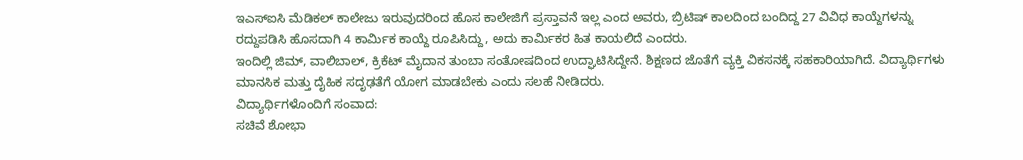ಇಎಸ್‌ಐಸಿ ಮೆಡಿಕಲ್ ಕಾಲೇಜು ಇರುವುದರಿಂದ ಹೊಸ ಕಾಲೇಜಿಗೆ ಪ್ರಸ್ತಾವನೆ ಇಲ್ಲ ಎಂದ ಅವರು, ಬ್ರಿಟಿಷ್ ಕಾಲದಿಂದ ಬಂದಿದ್ದ 27 ವಿವಿಧ ಕಾಯ್ದೆಗಳನ್ನು ರದ್ದುಪಡಿಸಿ ಹೊಸದಾಗಿ 4 ಕಾರ್ಮಿಕ ಕಾಯ್ದೆ ರೂಪಿಸಿದ್ದು, ಅದು ಕಾರ್ಮಿಕರ ಹಿತ ಕಾಯಲಿದೆ ಎಂದರು.
ಇಂದಿಲ್ಲಿ ಜಿಮ್, ವಾಲಿಬಾಲ್, ಕ್ರಿಕೆಟ್ ಮೈದಾನ ತುಂಬಾ ಸಂತೋಷದಿಂದ ಉದ್ಘಾಟಿಸಿದ್ದೇನೆ. ಶಿಕ್ಷಣದ ಜೊತೆಗೆ ವ್ಯಕ್ತಿ ವಿಕಸನಕ್ಕೆ ಸಹಕಾರಿಯಾಗಿದೆ. ವಿದ್ಯಾರ್ಥಿಗಳು ಮಾನಸಿಕ ಮತ್ತು ದೈಹಿಕ ಸದೃಢತೆಗೆ ಯೋಗ ಮಾಡಬೇಕು ಎಂದು ಸಲಹೆ ನೀಡಿದರು.
ವಿದ್ಯಾರ್ಥಿಗಳೊಂದಿಗೆ ಸಂವಾದ:
ಸಚಿವೆ ಶೋಭಾ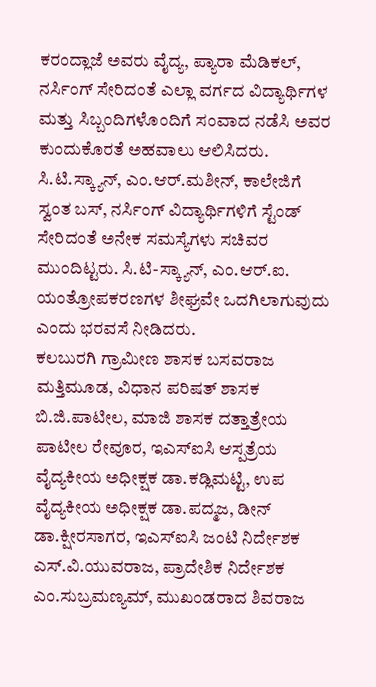ಕರಂದ್ಲಾಜೆ ಅವರು ವೈದ್ಯ, ಪ್ಯಾರಾ ಮೆಡಿಕಲ್, ನರ್ಸಿಂಗ್ ಸೇರಿದಂತೆ ಎಲ್ಲಾ ವರ್ಗದ ವಿದ್ಯಾರ್ಥಿಗಳ ಮತ್ತು ಸಿಬ್ಬಂದಿಗಳೊಂದಿಗೆ ಸಂವಾದ ನಡೆಸಿ ಅವರ ಕುಂದುಕೊರತೆ ಅಹವಾಲು ಆಲಿಸಿದರು. ಸಿ.ಟಿ.ಸ್ಕ್ಯಾನ್, ಎಂ.ಆರ್.ಮಶೀನ್, ಕಾಲೇಜಿಗೆ ಸ್ವಂತ ಬಸ್, ನರ್ಸಿಂಗ್ ವಿದ್ಯಾರ್ಥಿಗಳಿಗೆ ಸ್ಟೆಂಡ್ ಸೇರಿದಂತೆ ಅನೇಕ ಸಮಸ್ಯೆಗಳು ಸಚಿವರ ಮುಂದಿಟ್ಟರು. ಸಿ.ಟಿ-ಸ್ಕ್ಯಾನ್, ಎಂ.ಆರ್.ಐ. ಯಂತ್ರೋಪಕರಣಗಳ ಶೀಘ್ರವೇ ಒದಗಿಲಾಗುವುದು ಎಂದು ಭರವಸೆ ನೀಡಿದರು.
ಕಲಬುರಗಿ ಗ್ರಾಮೀಣ ಶಾಸಕ ಬಸವರಾಜ ಮತ್ತಿಮೂಡ, ವಿಧಾನ ಪರಿಷತ್ ಶಾಸಕ ಬಿ.ಜಿ.ಪಾಟೀಲ, ಮಾಜಿ ಶಾಸಕ ದತ್ತಾತ್ರೇಯ ಪಾಟೀಲ ರೇವೂರ, ಇಎಸ್‌ಐಸಿ ಆಸ್ಪತ್ರೆಯ ವೈದ್ಯಕೀಯ ಅಧೀಕ್ಷಕ ಡಾ.ಕಡ್ಲಿಮಟ್ಟಿ, ಉಪ ವೈದ್ಯಕೀಯ ಅಧೀಕ್ಷಕ ಡಾ.ಪದ್ಮಜ, ಡೀನ್ ಡಾ.ಕ್ಷೀರಸಾಗರ, ಇಎಸ್‌ಐಸಿ ಜಂಟಿ ನಿರ್ದೇಶಕ ಎಸ್.ವಿ.ಯುವರಾಜ, ಪ್ರಾದೇಶಿಕ ನಿರ್ದೇಶಕ ಎಂ.ಸುಬ್ರಮಣ್ಯಮ್, ಮುಖಂಡರಾದ ಶಿವರಾಜ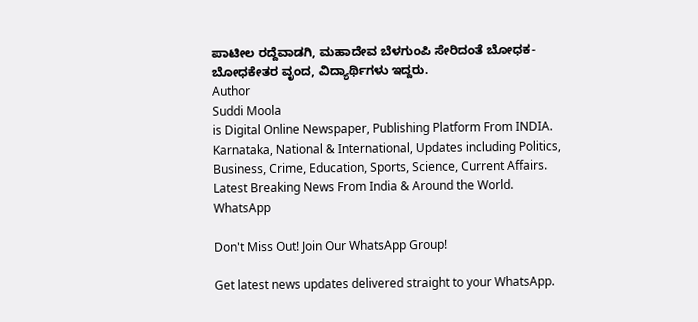ಪಾಟೀಲ ರದ್ದೆವಾಡಗಿ, ಮಹಾದೇವ ಬೆಳಗುಂಪಿ ಸೇರಿದಂತೆ ಬೋಧಕ-ಬೋಧಕೇತರ ವೃಂದ, ವಿದ್ಯಾರ್ಥಿಗಳು ಇದ್ದರು.
Author
Suddi Moola
is Digital Online Newspaper, Publishing Platform From INDIA. Karnataka, National & International, Updates including Politics, Business, Crime, Education, Sports, Science, Current Affairs. Latest Breaking News From India & Around the World.
WhatsApp

Don't Miss Out! Join Our WhatsApp Group!

Get latest news updates delivered straight to your WhatsApp.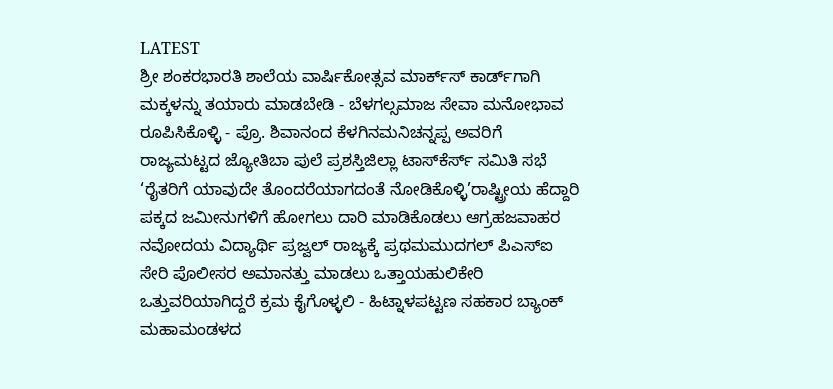LATEST
ಶ್ರೀ ಶಂಕರಭಾರತಿ ಶಾಲೆಯ ವಾರ್ಷಿಕೋತ್ಸವ ಮಾರ್ಕ್‌ಸ್‌ ಕಾರ್ಡ್‌ಗಾಗಿ ಮಕ್ಕಳನ್ನು ತಯಾರು ಮಾಡಬೇಡಿ - ಬೆಳಗಲ್ಸಮಾಜ ಸೇವಾ ಮನೋಭಾವ ರೂಪಿಸಿಕೊಳ್ಳಿ - ಪ್ರೊ. ಶಿವಾನಂದ ಕೆಳಗಿನಮನಿಚನ್ನಪ್ಪ ಅವರಿಗೆ ರಾಜ್ಯಮಟ್ಟದ ಜ್ಯೋತಿಬಾ ಪುಲೆ ಪ್ರಶಸ್ತಿಜಿಲ್ಲಾ ಟಾಸ್‌‌ಕೆರ್ಸ್ ಸಮಿತಿ ಸಭೆ ‘ರೈತರಿಗೆ ಯಾವುದೇ ತೊಂದರೆಯಾಗದಂತೆ ನೋಡಿಕೊಳ್ಳಿ’ರಾಷ್ಟ್ರೀಯ ಹೆದ್ದಾರಿ ಪಕ್ಕದ ಜಮೀನುಗಳಿಗೆ ಹೋಗಲು ದಾರಿ ಮಾಡಿಕೊಡಲು ಆಗ್ರಹಜವಾಹರ ನವೋದಯ ವಿದ್ಯಾರ್ಥಿ ಪ್ರಜ್ವಲ್ ರಾಜ್ಯಕ್ಕೆ ಪ್ರಥಮಮುದಗಲ್ ಪಿಎಸ್‌ಐ ಸೇರಿ ಪೊಲೀಸರ ಅಮಾನತ್ತು ಮಾಡಲು ಒತ್ತಾಯಹುಲಿಕೇರಿ ಒತ್ತುವರಿಯಾಗಿದ್ದರೆ ಕ್ರಮ ಕೈಗೊಳ್ಳಲಿ - ಹಿಟ್ನಾಳಪಟ್ಟಣ ಸಹಕಾರ ಬ್ಯಾಂಕ್ ಮಹಾಮಂಡಳದ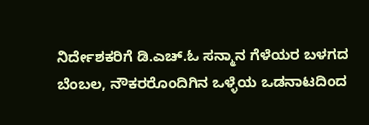ನಿರ್ದೇಶಕರಿಗೆ ಡಿ.ಎಚ್.ಓ ಸನ್ಮಾನ ಗೆಳೆಯರ ಬಳಗದ ಬೆಂಬಲ, ನೌಕರರೊಂದಿಗಿನ ಒಳ್ಳೆಯ ಒಡನಾಟದಿಂದ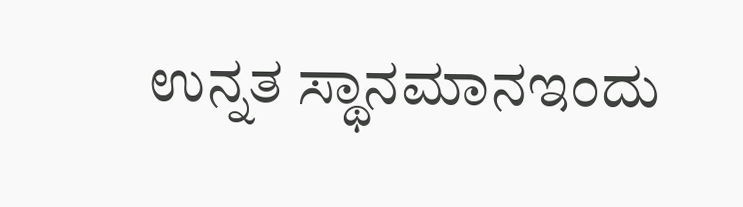ಉನ್ನತ ಸ್ಥಾನಮಾನಇಂದು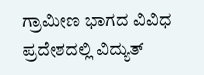ಗ್ರಾಮೀಣ ಭಾಗದ ವಿವಿಧ ಪ್ರದೇಶದಲ್ಲಿ ವಿದ್ಯುತ್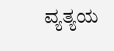ವ್ಯತ್ಯಯ